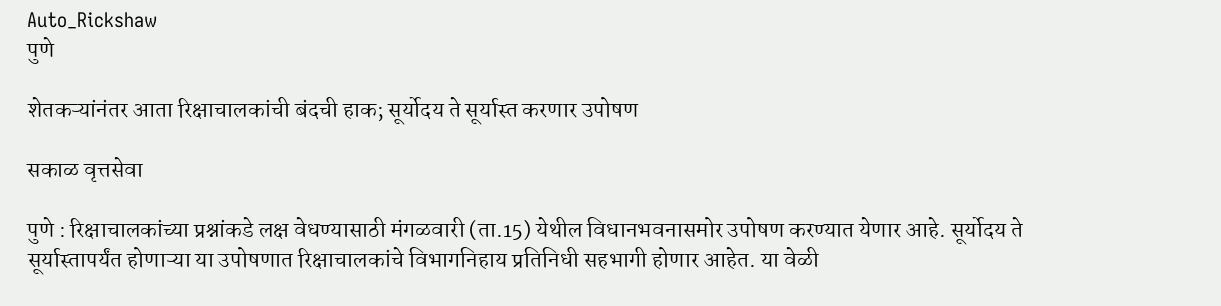Auto_Rickshaw
पुणे

शेतकऱ्यांनंतर आता रिक्षाचालकांची बंदची हाक; सूर्योदय ते सूर्यास्त करणार उपोषण

सकाळ वृत्तसेवा

पुणे : रिक्षाचालकांच्या प्रश्नांकडे लक्ष वेधण्यासाठी मंगळवारी (ता.15) येथील विधानभवनासमोर उपोषण करण्यात येणार आहे. सूर्योदय ते सूर्यास्तापर्यंत होणाऱ्या या उपोषणात रिक्षाचालकांचे विभागनिहाय प्रतिनिधी सहभागी होणार आहेत. या वेळी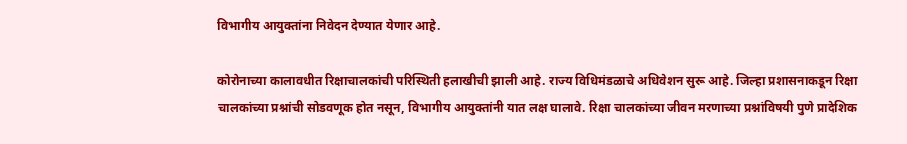विभागीय आयुक्तांना निवेदन देण्यात येणार आहे.

कोरोनाच्या कालावधीत रिक्षाचालकांची परिस्थिती हलाखीची झाली आहे. राज्य विधिमंडळाचे अधिवेशन सुरू आहे. जिल्हा प्रशासनाकडून रिक्षा चालकांच्या प्रश्नांची सोडवणूक होत नसून, विभागीय आयुक्तांनी यात लक्ष घालावे. रिक्षा चालकांच्या जीवन मरणाच्या प्रश्नांविषयी पुणे प्रादेशिक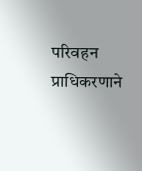परिवहन प्राधिकरणाने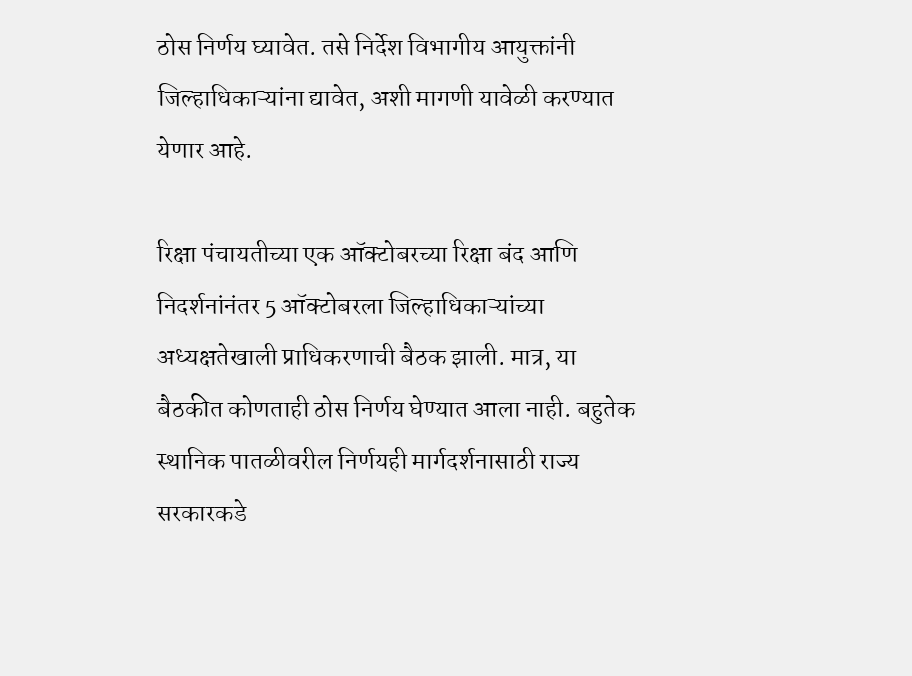ठोस निर्णय घ्यावेत. तसे निर्देश विभागीय आयुक्तांनी जिल्हाधिकाऱ्यांना द्यावेत, अशी मागणी यावेळी करण्यात येणार आहे.

रिक्षा पंचायतीच्या एक ऑक्‍टोबरच्या रिक्षा बंद आणि निदर्शनांनंतर 5 ऑक्‍टोबरला जिल्हाधिकाऱ्यांच्या अध्यक्षतेखाली प्राधिकरणाची बैठक झाली. मात्र, या बैठकीत कोणताही ठोस निर्णय घेण्यात आला नाही. बहुतेक स्थानिक पातळीवरील निर्णयही मार्गदर्शनासाठी राज्य सरकारकडे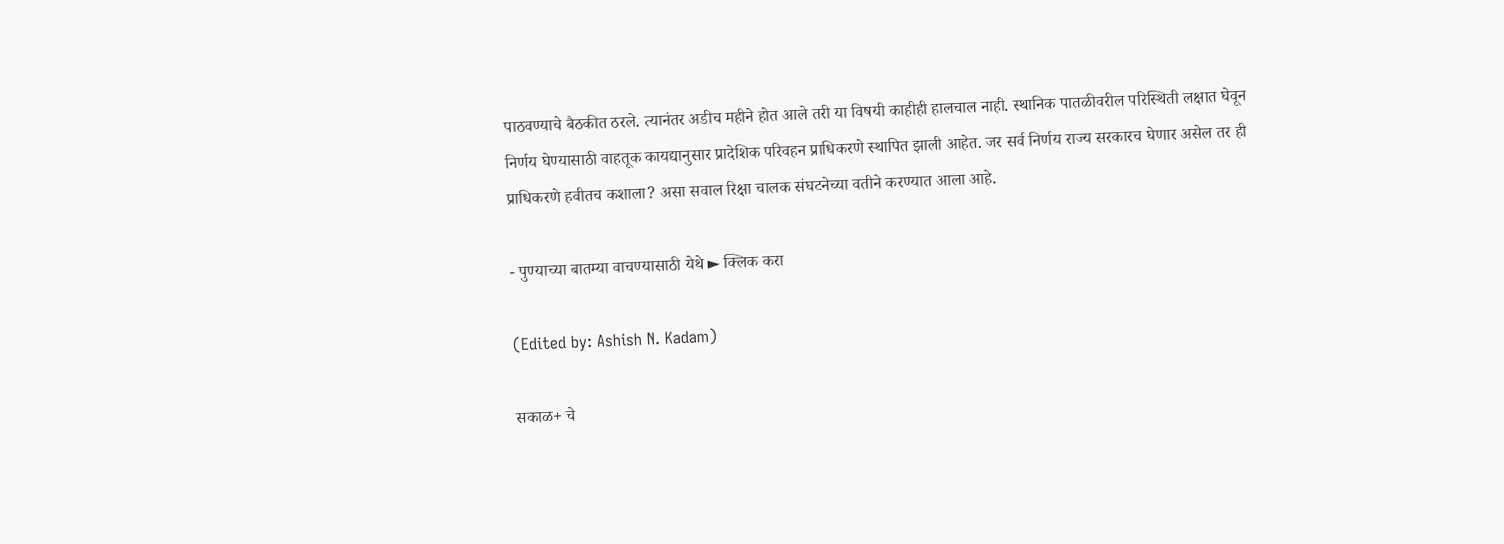पाठवण्याचे बैठकीत ठरले. त्यानंतर अडीच महीने होत आले तरी या विषयी काहीही हालचाल नाही. स्थानिक पातळीवरील परिस्थिती लक्षात घेवून निर्णय घेण्यासाठी वाहतूक कायद्यानुसार प्रादेशिक परिवहन प्राधिकरणे स्थापित झाली आहेत. जर सर्व निर्णय राज्य सरकारच घेणार असेल तर ही प्राधिकरणे हवीतच कशाला? असा सवाल रिक्षा चालक संघटनेच्या वतीने करण्यात आला आहे.

- पुण्याच्या बातम्या वाचण्यासाठी येथे ► क्लिक करा

(Edited by: Ashish N. Kadam)

सकाळ+ चे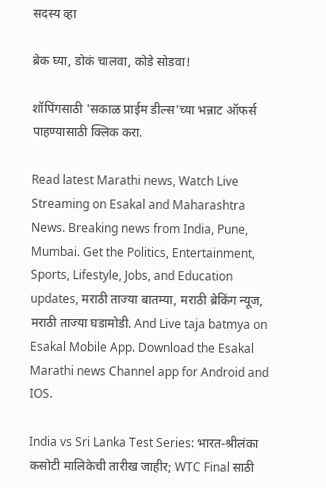सदस्य व्हा

ब्रेक घ्या, डोकं चालवा, कोडे सोडवा!

शॉपिंगसाठी 'सकाळ प्राईम डील्स'च्या भन्नाट ऑफर्स पाहण्यासाठी क्लिक करा.

Read latest Marathi news, Watch Live Streaming on Esakal and Maharashtra News. Breaking news from India, Pune, Mumbai. Get the Politics, Entertainment, Sports, Lifestyle, Jobs, and Education updates, मराठी ताज्या बातम्या, मराठी ब्रेकिंग न्यूज, मराठी ताज्या घडामोडी. And Live taja batmya on Esakal Mobile App. Download the Esakal Marathi news Channel app for Android and IOS.

India vs Sri Lanka Test Series: भारत-श्रीलंका कसोटी मालिकेची तारीख जाहीर; WTC Final साठी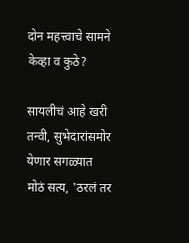दोन महत्त्वाचे सामने केव्हा व कुठे?

सायलीचं आहे खरी तन्वी, सुभेदारांसमोर येणार सगळ्यात मोठं सत्य, 'ठरलं तर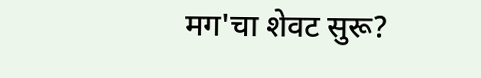मग'चा शेवट सुरू?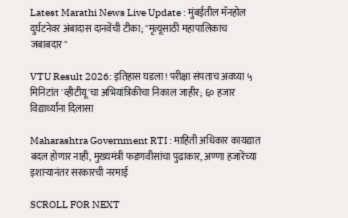Latest Marathi News Live Update : मुंबईतील मॅनहोल दुर्घटनेवर अंबादास दानवेंची टीका; "मृत्यूसाठी महापालिकाच जबाबदार"

VTU Result 2026: इतिहास घडला! परीक्षा संपताच अवघ्या ५ मिनिटांत 'व्हीटीयू'चा अभियांत्रिकीचा निकाल जाहीर; ६० हजार विद्यार्थ्यांना दिलासा

Maharashtra Government RTI : माहिती अधिकार कायद्यात बदल होणार नाही, मुख्यमंत्री फडणवीसांचा पुढाकार, अण्णा हजारेंच्या इशाऱ्यानंतर सरकारची नरमाई

SCROLL FOR NEXT